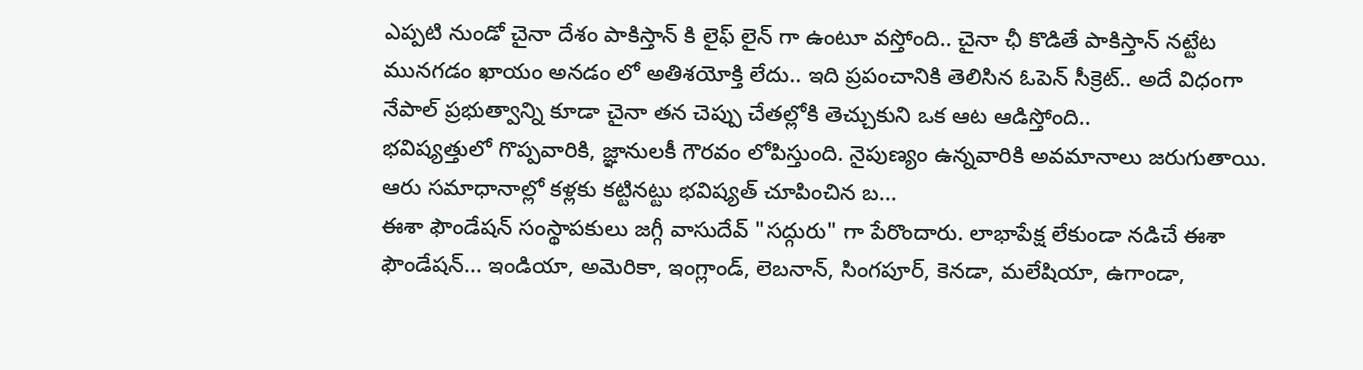ఎప్పటి నుండో చైనా దేశం పాకిస్తాన్ కి లైఫ్ లైన్ గా ఉంటూ వస్తోంది.. చైనా ఛీ కొడితే పాకిస్తాన్ నట్టేట మునగడం ఖాయం అనడం లో అతిశయోక్తి లేదు.. ఇది ప్రపంచానికి తెలిసిన ఓపెన్ సీక్రెట్.. అదే విధంగా నేపాల్ ప్రభుత్వాన్ని కూడా చైనా తన చెప్పు చేతల్లోకి తెచ్చుకుని ఒక ఆట ఆడిస్తోంది..
భవిష్యత్తులో గొప్పవారికి, జ్ఞానులకీ గౌరవం లోపిస్తుంది. నైపుణ్యం ఉన్నవారికి అవమానాలు జరుగుతాయి. ఆరు సమాధానాల్లో కళ్లకు కట్టినట్టు భవిష్యత్ చూపించిన బ...
ఈశా ఫౌండేషన్ సంస్థాపకులు జగ్గీ వాసుదేవ్ "సద్గురు" గా పేరొందారు. లాభాపేక్ష లేకుండా నడిచే ఈశా ఫౌండేషన్... ఇండియా, అమెరికా, ఇంగ్లాండ్, లెబనాన్, సింగపూర్, కెనడా, మలేషియా, ఉగాండా,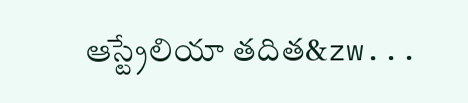ఆస్ట్రేలియా తదిత&zw...